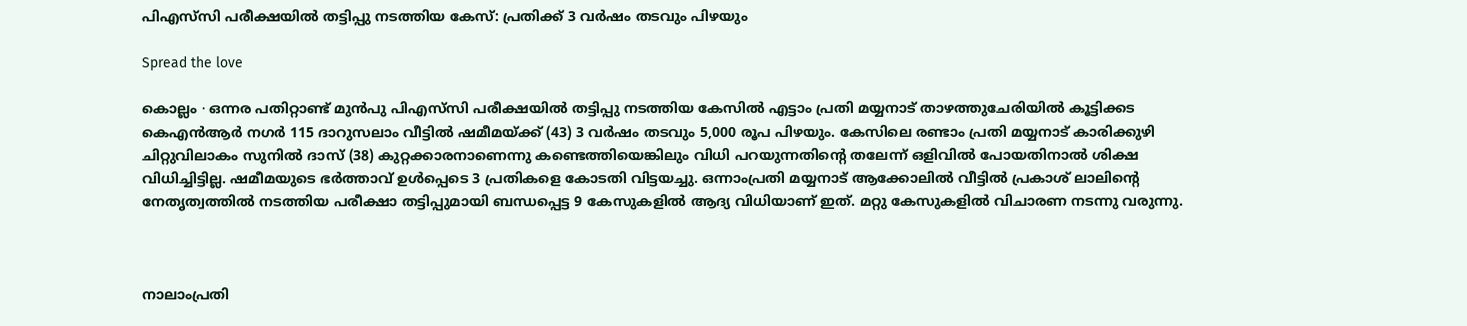പിഎസ്‌സി പരീക്ഷയിൽ തട്ടിപ്പു നടത്തിയ കേസ്: പ്രതിക്ക് 3 വർഷം തടവും പിഴയും

Spread the love

കൊല്ലം ∙ ഒന്നര പതിറ്റാണ്ട് മുൻപു പിഎസ്‌സി പരീക്ഷയിൽ തട്ടിപ്പു നടത്തിയ കേസിൽ എട്ടാം പ്രതി മയ്യനാട്‌ താഴത്തുചേരിയിൽ കൂട്ടിക്കട കെഎൻആർ നഗർ 115 ദാറുസലാം വീട്ടിൽ ഷമീമയ്ക്ക് (43) 3 വർഷം തടവും 5,000 രൂപ പിഴയും. കേസിലെ രണ്ടാം പ്രതി മയ്യനാട്‌ കാരിക്കുഴി ചിറ്റുവിലാകം സുനിൽ ദാസ്‌ (38) കുറ്റക്കാരനാണെന്നു കണ്ടെത്തിയെങ്കിലും വിധി പറയുന്നതിന്റെ തലേന്ന് ഒളിവിൽ പോയതിനാൽ ശിക്ഷ വിധിച്ചിട്ടില്ല. ഷമീമയുടെ ഭർത്താവ് ഉൾപ്പെടെ 3 പ്രതികളെ കോടതി വിട്ടയച്ചു. ഒന്നാംപ്രതി മയ്യനാട് ആക്കോലിൽ വീട്ടിൽ പ്രകാശ് ലാലിന്റെ നേതൃത്വത്തിൽ നടത്തിയ പരീക്ഷാ തട്ടിപ്പുമായി ബന്ധപ്പെട്ട 9 കേസുകളിൽ ആദ്യ വിധിയാണ് ഇത്. മറ്റു കേസുകളിൽ വിചാരണ നടന്നു വരുന്നു.



നാലാംപ്രതി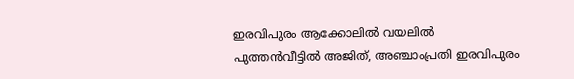ഇരവിപുരം ആക്കോലിൽ വയലിൽ പുത്തൻവീട്ടിൽ അജിത്‌, അഞ്ചാംപ്രതി ഇരവിപുരം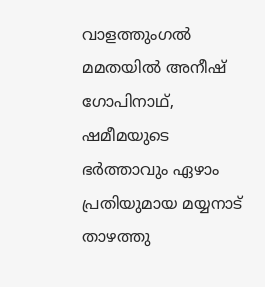വാളത്തുംഗൽ മമതയിൽ അനീഷ്‌ ഗോപിനാഥ്‌, ഷമീമയുടെ ഭർത്താവും ഏഴാം പ്രതിയുമായ മയ്യനാട്‌ താഴത്തു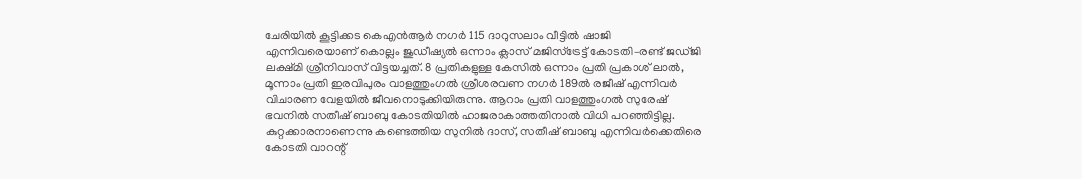ചേരിയിൽ കൂട്ടിക്കട കെഎൻആർ നഗർ 115 ദാറുസലാം വീട്ടിൽ ഷാജി എന്നിവരെയാണ് കൊല്ലം ജുഡീഷ്യൽ ഒന്നാം ക്ലാസ്‌ മജിസ്ട്രേട്ട്‌ കോടതി–രണ്ട്‌ ജഡ്‌ജി ലക്ഷ്‌മി ശ്രീനിവാസ്‌ വിട്ടയച്ചത്. 8 പ്രതികളുള്ള കേസിൽ ഒന്നാം പ്രതി പ്രകാശ് ലാൽ, മൂന്നാം പ്രതി ഇരവിപുരം വാളത്തുംഗൽ ശ്രീശരവണ നഗർ 189ൽ രജീഷ്‌ എന്നിവർ വിചാരണ വേളയിൽ ജീവനൊടുക്കിയിരുന്നു. ആറാം പ്രതി വാളത്തുംഗൽ സുരേഷ് ഭവനിൽ സതീഷ് ബാബു കോടതിയിൽ ഹാജരാകാത്തതിനാൽ വിധി പറഞ്ഞിട്ടില്ല. കുറ്റക്കാരനാണെന്നു കണ്ടെത്തിയ സുനിൽ ദാസ്, സതീഷ് ബാബു എന്നിവർക്കെതിരെ കോടതി വാറന്റ്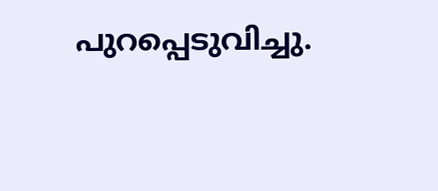പുറപ്പെടുവിച്ചു.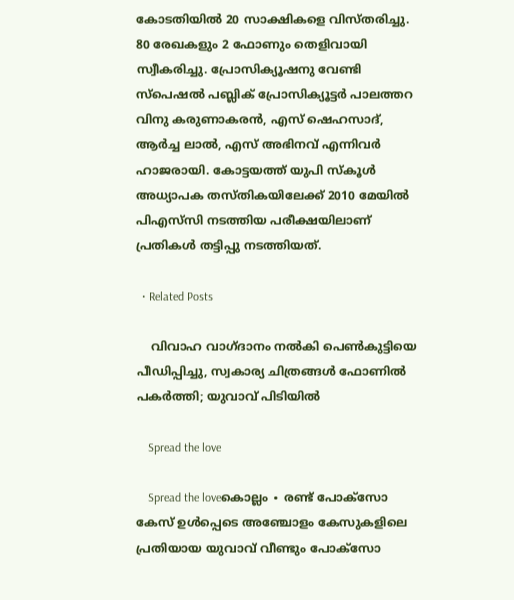കോടതിയിൽ 20 സാക്ഷികളെ വിസ്തരിച്ചു. 80 രേഖകളും 2 ഫോണും തെളിവായി സ്വീകരിച്ചു. പ്രോസിക്യൂഷനു വേണ്ടി സ്പെഷൽ പബ്ലിക്‌ പ്രോസിക്യൂട്ടർ പാലത്തറ വിനു കരുണാകരൻ, എസ്‌ ഷെഹസാദ്‌, ആർച്ച ലാൽ, എസ്‌ അഭിനവ്‌ എന്നിവർ ഹാജരായി. കോട്ടയത്ത് യുപി സ്കൂൾ അധ്യാപക തസ്തികയിലേക്ക് 2010 മേയിൽ പിഎസ്‌സി നടത്തിയ പരീക്ഷയിലാണ് പ്രതികൾ തട്ടിപ്പു നടത്തിയത്.

  • Related Posts

    വിവാഹ വാഗ്ദാനം നൽകി പെൺകുട്ടിയെ പീഡിപ്പിച്ചു, സ്വകാര്യ ചിത്രങ്ങൾ ഫോണിൽ പകർത്തി; യുവാവ് പിടിയിൽ

    Spread the love

    Spread the loveകൊല്ലം ∙ രണ്ട് പോക്സോ കേസ് ഉൾപ്പെടെ അഞ്ചോളം കേസുകളിലെ പ്രതിയായ യുവാവ് വീണ്ടും പോക്സോ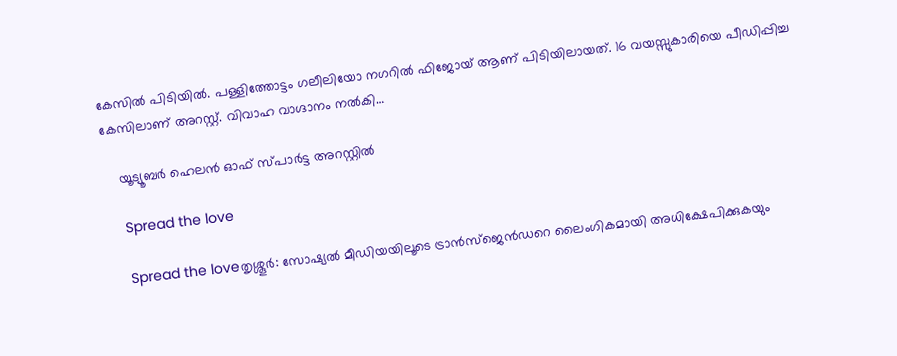കേസിൽ പിടിയിൽ. പള്ളിത്തോട്ടം ഗലീലിയോ നഗറിൽ ഫിജോയ് ആണ് പിടിയിലായത്. 16 വയസ്സുകാരിയെ പീഡിപ്പിച്ച കേസിലാണ് അറസ്റ്റ്. വിവാഹ വാഗ്ദാനം നൽകി…

    യൂട്യൂബർ ഹെലൻ ഓഫ് സ്പാർട്ട അറസ്റ്റിൽ

    Spread the love

    Spread the loveതൃശ്ശൂർ: സോഷ്യൽ മീഡിയയിലൂടെ ട്രാൻസ്‌ജെൻഡറെ ലൈംഗികമായി അധിക്ഷേപിക്കുകയും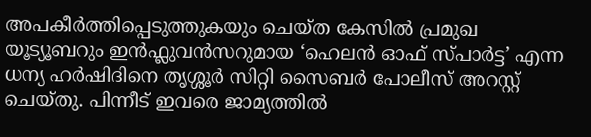അപകീർത്തിപ്പെടുത്തുകയും ചെയ്ത കേസിൽ പ്രമുഖ യൂട്യൂബറും ഇൻഫ്ലുവൻസറുമായ ‘ഹെലൻ ഓഫ് സ്പാർട്ട’ എന്ന ധന്യ ഹർഷിദിനെ തൃശ്ശൂർ സിറ്റി സൈബർ പോലീസ് അറസ്റ്റ് ചെയ്തു. പിന്നീട് ഇവരെ ജാമ്യത്തിൽ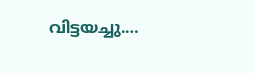വിട്ടയച്ചു.…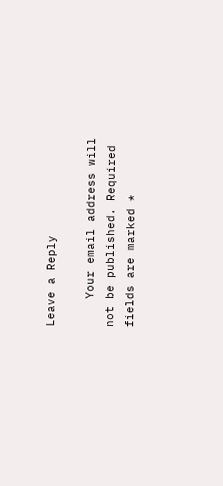Leave a Reply

    Your email address will not be published. Required fields are marked *